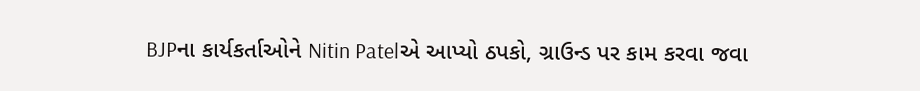BJPના કાર્યકર્તાઓને Nitin Patelએ આપ્યો ઠપકો, ગ્રાઉન્ડ પર કામ કરવા જવા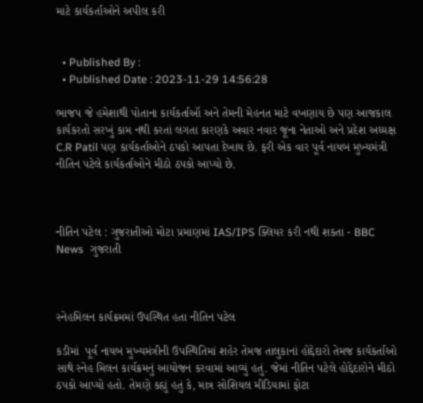માટે કાર્યકર્તાઓને અપીલ કરી


  • Published By :
  • Published Date : 2023-11-29 14:56:28

ભાજપ જે હમેશાથી પોતાના કાર્યકર્તાઑ અને તેમની મેહનત માટે વખણાય છે પણ આજકાલ કાર્યકરતો સરખું કામ નથી કરતાં લગતા કારણકે અવાર નવાર જૂના નેતાઓ અને પ્રદેશ અધ્યક્ષ C.R Patil પણ કાર્યકર્તાઓને ઠપકો આપતા દેખાય છે. ફરી એક વાર પૂર્વ નાયબ મુખ્યમંત્રી નીતિન પટેલે કાર્યકર્તાઓને મીઠો ઠપકો આપ્યો છે.



નીતિન પટેલ : ગુજરાતીઓ મોટા પ્રમાણમાં IAS/IPS ક્લિયર કરી નથી શકતા - BBC News  ગુજરાતી



સ્નેહમિલન કાર્યક્રમમાં ઉપસ્થિત હતા નીતિન પટેલ

કડીમાં  પૂર્વ નાયબ મુખ્યમંત્રીની ઉપસ્થિતિમાં શહેર તેમજ તાલુકાનાં હોદ્દેદારો તેમજ કાર્યકર્તાઓ સાથે સ્નેહ મિલન કાર્યક્રમનું આયોજન કરવામાં આવ્યું હતું. જેમાં નીતિન પટેલે હોદ્દેદારોને મીઠો ઠપકો આપ્યો હતો. તેમણે કહ્યું હતું કે, માત્ર સોશિયલ મીડિયામાં ફોટા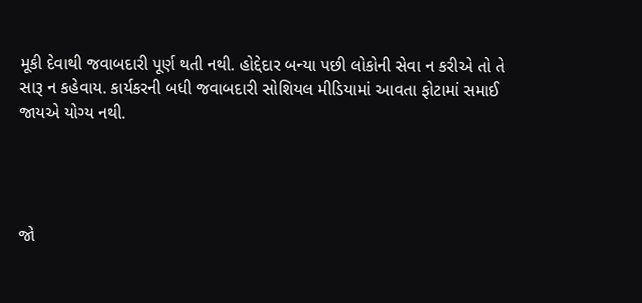મૂકી દેવાથી જવાબદારી પૂર્ણ થતી નથી. હોદ્દેદાર બન્યા પછી લોકોની સેવા ન કરીએ તો તે સારૂ ન કહેવાય. કાર્યકરની બધી જવાબદારી સોશિયલ મીડિયામાં આવતા ફોટામાં સમાઈ જાયએ યોગ્ય નથી.




જો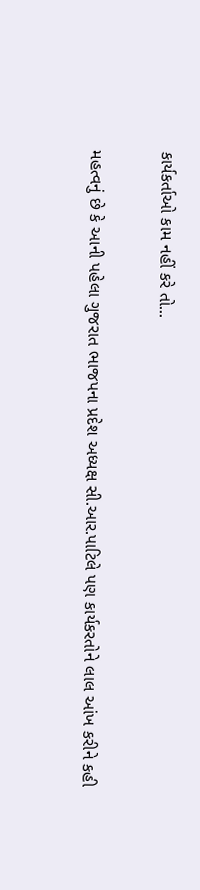કાર્યકર્તાઓ કામ નહીં કરે તો...

મહત્વનું છે કે આની પહેલા ગુજરાત ભાજપના પ્રદેશ અધ્યક્ષ સી.આર.પાટિલે પણ કાર્યકરતોને લાલ આંખ કરીને કહી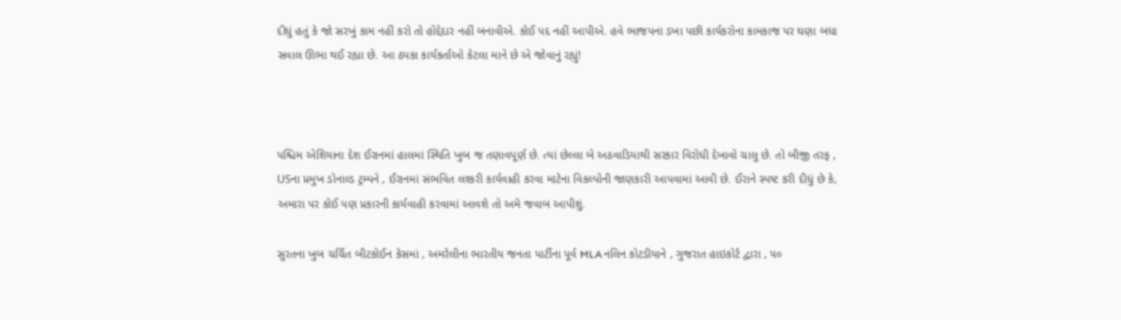દીધું હતું કે જો સરખું કામ નહીં કરો તો હોદ્દેદાર નહીં બનાવીએ. કોઈ પદ નહીં આપીએ. હવે ભાજપના ડખા પછી કાર્યકરોના કામકાજ પર ઘણા બધા સવાલ ઊભા થઈ રહ્યા છે. આ ઠપકા કાર્યકર્તાઓ કેટલા માને છે એ જોવાનું રહ્યું!



પશ્ચિમ એશિયાના દેશ ઈરાનમાં હાલમાં સ્થિતિ ખુબ જ તણાવપૂર્ણ છે. ત્યાં છેલ્લા બે અઠવાડિયાથી સરકાર વિરોધી દેખાવો ચાલુ છે. તો બીજી તરફ , USના પ્રમુખ ડોનાલ્ડ ટ્રમ્પને , ઈરાનમાં સંભવિત લશ્કરી કાર્યવાહી કરવા માટેના વિકલ્પોની જાણકારી આપવામાં આવી છે. ઈરાને સ્પષ્ટ કરી દીધું છે કે, અમારા પર કોઈ પણ પ્રકારની કાર્યવાહી કરવામાં આવશે તો અમે જવાબ આપીશું.

સુરતના ખુબ ચર્ચિત બીટકોઈન કેસમાં , અમરેલીના ભારતીય જનતા પાર્ટીના પૂર્વ MLA નલિન કોટડીયાને , ગુજરાત હાઇકોર્ટ દ્વારા , ૫૦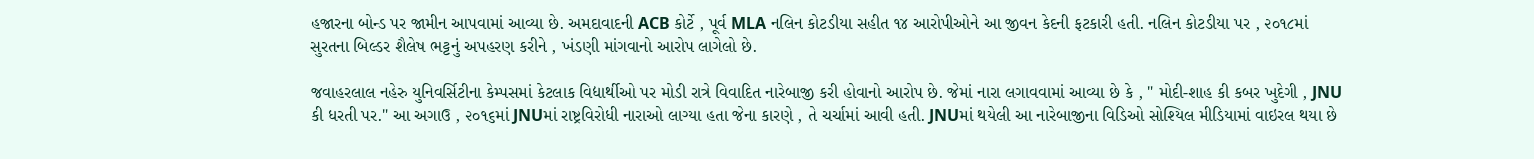હજારના બોન્ડ પર જામીન આપવામાં આવ્યા છે. અમદાવાદની ACB કોર્ટે , પૂર્વ MLA નલિન કોટડીયા સહીત ૧૪ આરોપીઓને આ જીવન કેદની ફટકારી હતી. નલિન કોટડીયા પર , ૨૦૧૮માં સુરતના બિલ્ડર શૈલેષ ભટ્ટનું અપહરણ કરીને , ખંડણી માંગવાનો આરોપ લાગેલો છે.

જવાહરલાલ નહેરુ યુનિવર્સિટીના કેમ્પસમાં કેટલાક વિદ્યાર્થીઓ પર મોડી રાત્રે વિવાદિત નારેબાજી કરી હોવાનો આરોપ છે. જેમાં નારા લગાવવામાં આવ્યા છે કે , " મોદી-શાહ કી કબર ખુદેગી , JNU કી ધરતી પર." આ અગાઉ , ૨૦૧૬માં JNUમાં રાષ્ટ્રવિરોધી નારાઓ લાગ્યા હતા જેના કારણે , તે ચર્ચામાં આવી હતી. JNUમાં થયેલી આ નારેબાજીના વિડિઓ સોશ્યિલ મીડિયામાં વાઇરલ થયા છે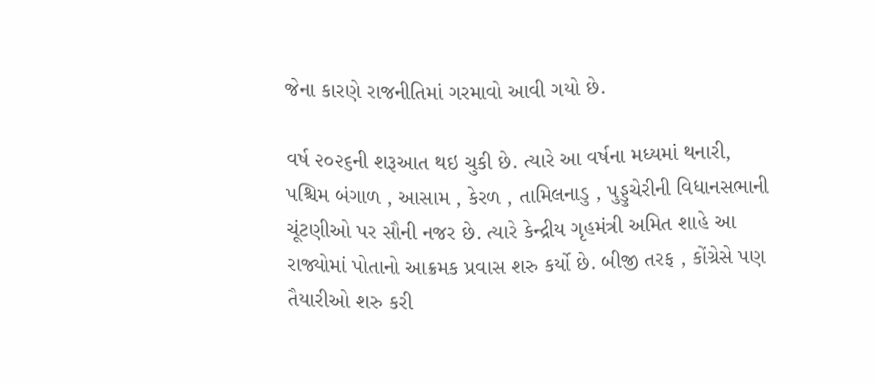જેના કારણે રાજનીતિમાં ગરમાવો આવી ગયો છે.

વર્ષ ૨૦૨૬ની શરૂઆત થઇ ચુકી છે. ત્યારે આ વર્ષના મધ્યમાં થનારી, પશ્ચિમ બંગાળ , આસામ , કેરળ , તામિલનાડુ , પુડ્ડુચેરીની વિધાનસભાની ચૂંટણીઓ પર સૌની નજર છે. ત્યારે કેન્દ્રીય ગૃહમંત્રી અમિત શાહે આ રાજ્યોમાં પોતાનો આક્રમક પ્રવાસ શરુ કર્યો છે. બીજી તરફ , કોંગ્રેસે પણ તૈયારીઓ શરુ કરી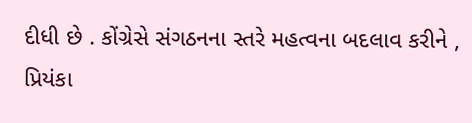દીધી છે . કોંગ્રેસે સંગઠનના સ્તરે મહત્વના બદલાવ કરીને , પ્રિયંકા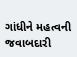ગાંધીને મહત્વની જવાબદારી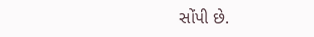સોંપી છે.